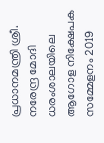പ്രധാനമന്ത്രി ശ്രീ. നരേന്ദ്ര മോദി ധരംശാലയിലെ ആഗോള നിക്ഷേപക സമ്മേളനം 2019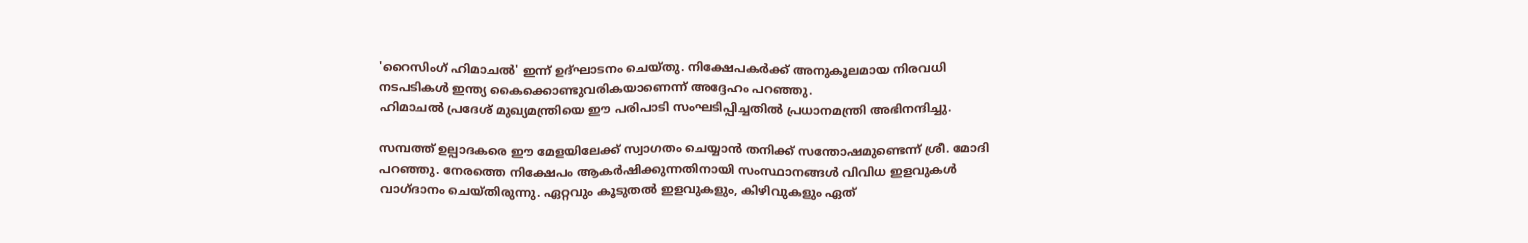'റൈസിംഗ് ഹിമാചല്‍' ഇന്ന് ഉദ്ഘാടനം ചെയ്തു. നിക്ഷേപകര്‍ക്ക് അനുകൂലമായ നിരവധി നടപടികള്‍ ഇന്ത്യ കൈക്കൊണ്ടുവരികയാണെന്ന് അദ്ദേഹം പറഞ്ഞു.
ഹിമാചല്‍ പ്രദേശ് മുഖ്യമന്ത്രിയെ ഈ പരിപാടി സംഘടിപ്പിച്ചതില്‍ പ്രധാനമന്ത്രി അഭിനന്ദിച്ചു.

സമ്പത്ത് ഉല്പാദകരെ ഈ മേളയിലേക്ക് സ്വാഗതം ചെയ്യാന്‍ തനിക്ക് സന്തോഷമുണ്ടെന്ന് ശ്രീ. മോദി പറഞ്ഞു. നേരത്തെ നിക്ഷേപം ആകര്‍ഷിക്കുന്നതിനായി സംസ്ഥാനങ്ങള്‍ വിവിധ ഇളവുകള്‍ വാഗ്ദാനം ചെയ്തിരുന്നു. ഏറ്റവും കൂടുതല്‍ ഇളവുകളും, കിഴിവുകളും ഏത്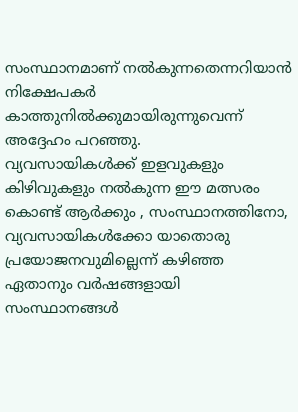സംസ്ഥാനമാണ് നല്‍കുന്നതെന്നറിയാന്‍ നിക്ഷേപകര്‍ കാത്തുനില്‍ക്കുമായിരുന്നുവെന്ന് അദ്ദേഹം പറഞ്ഞു.
വ്യവസായികള്‍ക്ക് ഇളവുകളും കിഴിവുകളും നല്‍കുന്ന ഈ മത്സരം കൊണ്ട് ആര്‍ക്കും , സംസ്ഥാനത്തിനോ, വ്യവസായികള്‍ക്കോ യാതൊരു പ്രയോജനവുമില്ലെന്ന് കഴിഞ്ഞ ഏതാനും വര്‍ഷങ്ങളായി സംസ്ഥാനങ്ങള്‍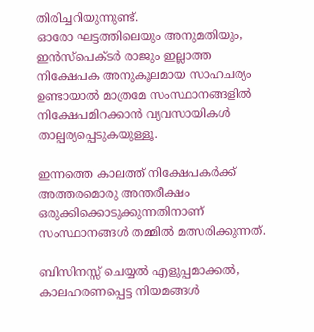തിരിച്ചറിയുന്നുണ്ട്.
ഓരോ ഘട്ടത്തിലെയും അനുമതിയും, ഇന്‍സ്‌പെക്ടര്‍ രാജും ഇല്ലാത്ത നിക്ഷേപക അനുകൂലമായ സാഹചര്യം ഉണ്ടായാല്‍ മാത്രമേ സംസ്ഥാനങ്ങളില്‍ നിക്ഷേപമിറക്കാന്‍ വ്യവസായികള്‍ താല്പര്യപ്പെടുകയുള്ളൂ.

ഇന്നത്തെ കാലത്ത് നിക്ഷേപകര്‍ക്ക് അത്തരമൊരു അന്തരീക്ഷം ഒരുക്കിക്കൊടുക്കുന്നതിനാണ് സംസ്ഥാനങ്ങള്‍ തമ്മില്‍ മത്സരിക്കുന്നത്.

ബിസിനസ്സ് ചെയ്യല്‍ എളുപ്പമാക്കല്‍, കാലഹരണപ്പെട്ട നിയമങ്ങള്‍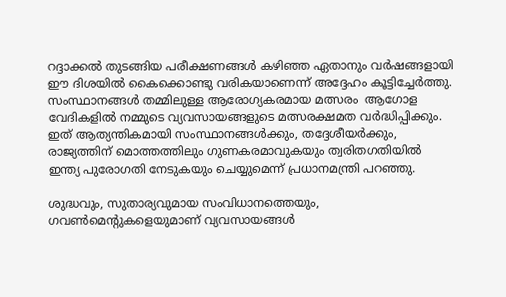റദ്ദാക്കല്‍ തുടങ്ങിയ പരീക്ഷണങ്ങള്‍ കഴിഞ്ഞ ഏതാനും വര്‍ഷങ്ങളായി ഈ ദിശയില്‍ കൈക്കൊണ്ടു വരികയാണെന്ന് അദ്ദേഹം കൂട്ടിച്ചേര്‍ത്തു. സംസ്ഥാനങ്ങള്‍ തമ്മിലുള്ള ആരോഗ്യകരമായ മത്സരം  ആഗോള വേദികളില്‍ നമ്മുടെ വ്യവസായങ്ങളുടെ മത്സരക്ഷമത വര്‍ദ്ധിപ്പിക്കും.
ഇത് ആത്യന്തികമായി സംസ്ഥാനങ്ങള്‍ക്കും, തദ്ദേശീയര്‍ക്കും, രാജ്യത്തിന് മൊത്തത്തിലും ഗുണകരമാവുകയും ത്വരിതഗതിയില്‍ ഇന്ത്യ പുരോഗതി നേടുകയും ചെയ്യുമെന്ന് പ്രധാനമന്ത്രി പറഞ്ഞു.

ശുദ്ധവും, സുതാര്യവുമായ സംവിധാനത്തെയും, ഗവണ്‍മെന്റുകളെയുമാണ് വ്യവസായങ്ങള്‍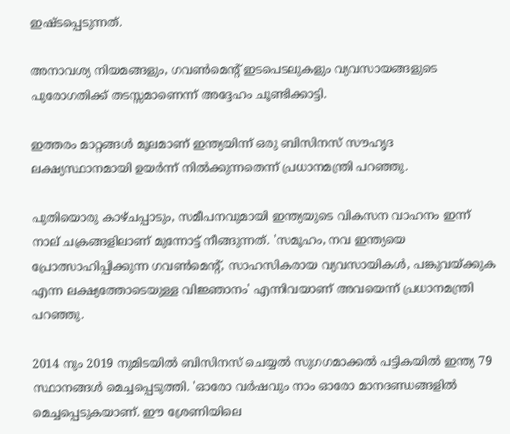ഇഷ്ടപ്പെടുന്നത്.

അനാവശ്യ നിയമങ്ങളും, ഗവണ്‍മെന്റ് ഇടപെടലുകളും വ്യവസായങ്ങളുടെ പുരോഗതിക്ക് തടസ്സമാണെന്ന് അദ്ദേഹം ചൂണ്ടിക്കാട്ടി.

ഇത്തരം മാറ്റങ്ങള്‍ മൂലമാണ് ഇന്ത്യയിന്ന് ഒരു ബിസിനസ് സൗഹൃദ ലക്ഷ്യസ്ഥാനമായി ഉയര്‍ന്ന് നില്‍ക്കുന്നതെന്ന് പ്രധാനമന്ത്രി പറഞ്ഞു.

പുതിയൊരു കാഴ്ചപ്പാടും, സമീപനവുമായി ഇന്ത്യയുടെ വികസന വാഹനം ഇന്ന് നാല് ചക്രങ്ങളിലാണ് മുന്നോട്ട് നീങ്ങുന്നത്. 'സമൂഹം, നവ ഇന്ത്യയെ പ്രോത്സാഹിപ്പിക്കുന്ന ഗവണ്‍മെന്റ്, സാഹസികരായ വ്യവസായികള്‍, പങ്കുവയ്ക്കുക എന്ന ലക്ഷ്യത്തോടെയുള്ള വിജ്ഞാനം' എന്നിവയാണ് അവയെന്ന് പ്രധാനമന്ത്രി പറഞ്ഞു.

2014 നും 2019 നുമിടയില്‍ ബിസിനസ് ചെയ്യല്‍ സുഗഗമാക്കല്‍ പട്ടികയില്‍ ഇന്ത്യ 79 സ്ഥാനങ്ങള്‍ മെച്ചപ്പെടുത്തി. 'ഓരോ വര്‍ഷവും നാം ഓരോ മാനദണ്ഡങ്ങളില്‍ മെച്ചപ്പെടുകയാണ്. ഈ ശ്രേണിയിലെ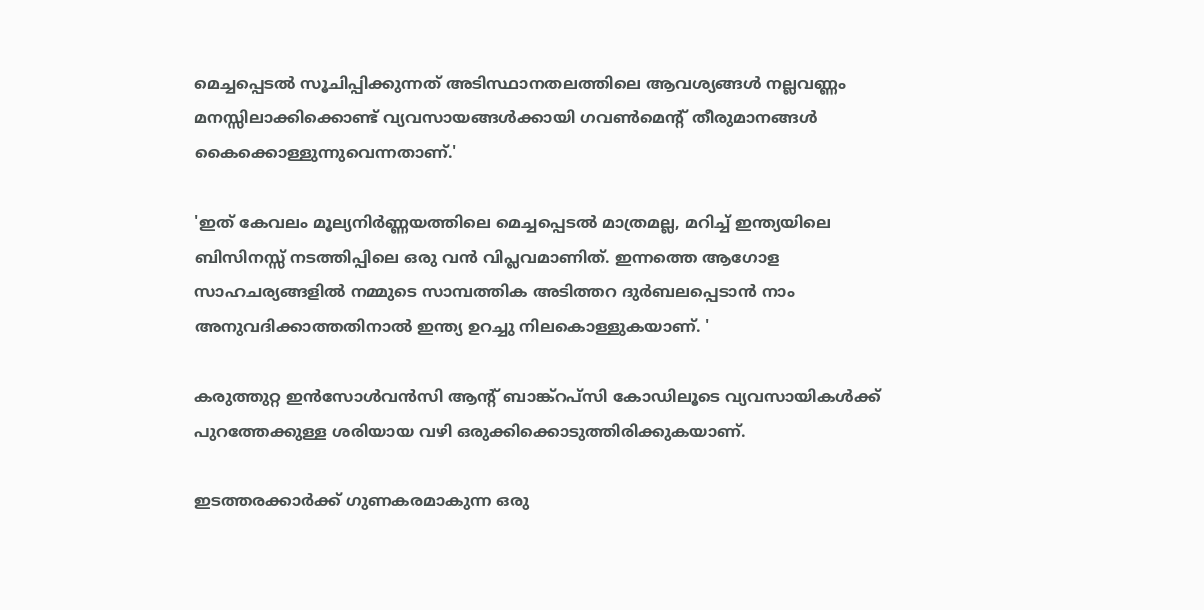മെച്ചപ്പെടല്‍ സൂചിപ്പിക്കുന്നത് അടിസ്ഥാനതലത്തിലെ ആവശ്യങ്ങള്‍ നല്ലവണ്ണം മനസ്സിലാക്കിക്കൊണ്ട് വ്യവസായങ്ങള്‍ക്കായി ഗവണ്‍മെന്റ് തീരുമാനങ്ങള്‍ കൈക്കൊള്ളുന്നുവെന്നതാണ്.'

'ഇത് കേവലം മൂല്യനിര്‍ണ്ണയത്തിലെ മെച്ചപ്പെടല്‍ മാത്രമല്ല, മറിച്ച് ഇന്ത്യയിലെ ബിസിനസ്സ് നടത്തിപ്പിലെ ഒരു വന്‍ വിപ്ലവമാണിത്. ഇന്നത്തെ ആഗോള സാഹചര്യങ്ങളില്‍ നമ്മുടെ സാമ്പത്തിക അടിത്തറ ദുര്‍ബലപ്പെടാന്‍ നാം അനുവദിക്കാത്തതിനാല്‍ ഇന്ത്യ ഉറച്ചു നിലകൊള്ളുകയാണ്. '

കരുത്തുറ്റ ഇന്‍സോള്‍വന്‍സി ആന്റ് ബാങ്ക്‌റപ്‌സി കോഡിലൂടെ വ്യവസായികള്‍ക്ക് പുറത്തേക്കുള്ള ശരിയായ വഴി ഒരുക്കിക്കൊടുത്തിരിക്കുകയാണ്.

ഇടത്തരക്കാര്‍ക്ക് ഗുണകരമാകുന്ന ഒരു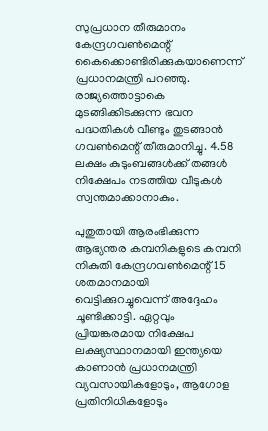സുപ്രധാന തീരുമാനം കേന്ദ്രഗവണ്‍മെന്റ് കൈക്കൊണ്ടിരിക്കുകയാണെന്ന് പ്രധാനമന്ത്രി പറഞ്ഞു. രാജ്യത്തൊട്ടാകെ മുടങ്ങിക്കിടക്കുന്ന ഭവന പദ്ധതികള്‍ വീണ്ടും തുടങ്ങാന്‍ ഗവണ്‍മെന്റ് തീരുമാനിച്ചു. 4.58 ലക്ഷം കുടുംബങ്ങള്‍ക്ക് തങ്ങള്‍ നിക്ഷേപം നടത്തിയ വീടുകള്‍ സ്വന്തമാക്കാനാകും.

പുതുതായി ആരംഭിക്കുന്ന ആഭ്യന്തര കമ്പനികളുടെ കമ്പനി നികുതി കേന്ദ്രഗവണ്‍മെന്റ് 15 ശതമാനമായി വെട്ടിക്കുറച്ചുവെന്ന് അദ്ദേഹം ചൂണ്ടിക്കാട്ടി. ഏറ്റവും പ്രിയങ്കരമായ നിക്ഷേപ ലക്ഷ്യസ്ഥാനമായി ഇന്ത്യയെ കാണാന്‍ പ്രധാനമന്ത്രി വ്യവസായികളോടും, ആഗോള പ്രതിനിധികളോടും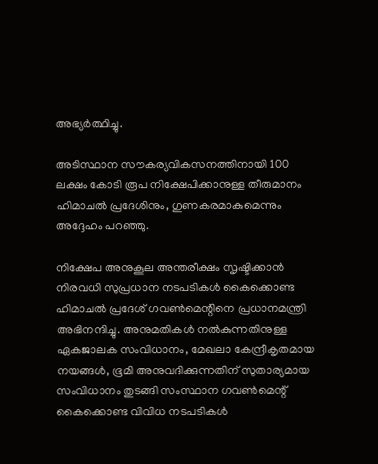അഭ്യര്‍ത്ഥിച്ചു.

അടിസ്ഥാന സൗകര്യവികസനത്തിനായി 100 ലക്ഷം കോടി രൂപ നിക്ഷേപിക്കാനുള്ള തീരുമാനം ഹിമാചല്‍ പ്രദേശിനും, ഗുണകരമാകുമെന്നും അദ്ദേഹം പറഞ്ഞു.

നിക്ഷേപ അനുകൂല അന്തരീക്ഷം സൃഷ്ടിക്കാന്‍ നിരവധി സുപ്രധാന നടപടികള്‍ കൈക്കൊണ്ട ഹിമാചല്‍ പ്രദേശ് ഗവണ്‍മെന്റിനെ പ്രധാനമന്ത്രി അഭിനന്ദിച്ചു. അനുമതികള്‍ നല്‍കുന്നതിനുള്ള ഏകജാലക സംവിധാനം, മേഖലാ കേന്ദ്രീകൃതമായ നയങ്ങള്‍, ഭൂമി അനുവദിക്കുന്നതിന് സുതാര്യമായ സംവിധാനം തുടങ്ങി സംസ്ഥാന ഗവണ്‍മെന്റ് കൈക്കൊണ്ട വിവിധ നടപടികള്‍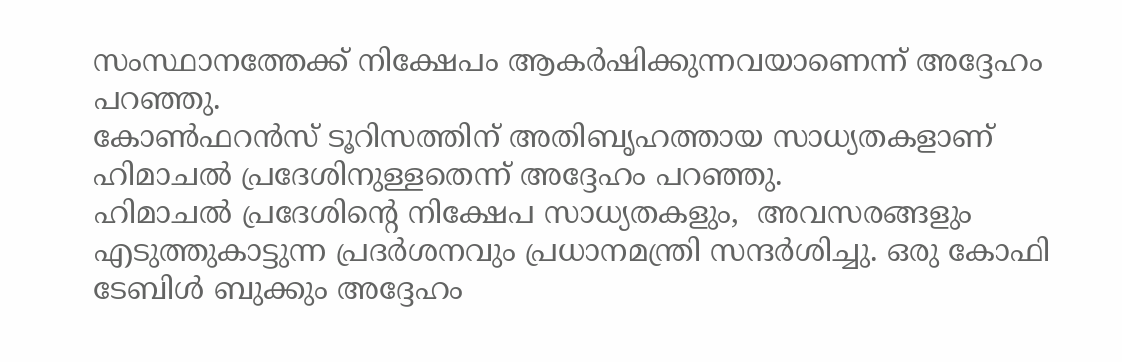സംസ്ഥാനത്തേക്ക് നിക്ഷേപം ആകര്‍ഷിക്കുന്നവയാണെന്ന് അദ്ദേഹം പറഞ്ഞു.
കോണ്‍ഫറന്‍സ് ടൂറിസത്തിന് അതിബൃഹത്തായ സാധ്യതകളാണ് ഹിമാചല്‍ പ്രദേശിനുള്ളതെന്ന് അദ്ദേഹം പറഞ്ഞു.
ഹിമാചല്‍ പ്രദേശിന്റെ നിക്ഷേപ സാധ്യതകളും,  അവസരങ്ങളും എടുത്തുകാട്ടുന്ന പ്രദര്‍ശനവും പ്രധാനമന്ത്രി സന്ദര്‍ശിച്ചു. ഒരു കോഫി ടേബിള്‍ ബുക്കും അദ്ദേഹം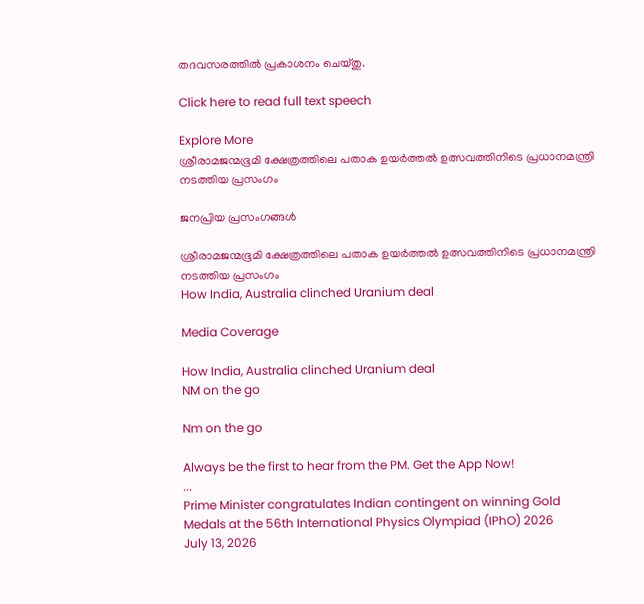തദവസരത്തില്‍ പ്രകാശനം ചെയ്തു.

Click here to read full text speech

Explore More
ശ്രീരാമജന്മഭൂമി ക്ഷേത്രത്തിലെ പതാക ഉയർത്തൽ ഉത്സവത്തിനിടെ പ്രധാനമന്ത്രി നടത്തിയ പ്രസംഗം

ജനപ്രിയ പ്രസംഗങ്ങൾ

ശ്രീരാമജന്മഭൂമി ക്ഷേത്രത്തിലെ പതാക ഉയർത്തൽ ഉത്സവത്തിനിടെ പ്രധാനമന്ത്രി നടത്തിയ പ്രസംഗം
How India, Australia clinched Uranium deal

Media Coverage

How India, Australia clinched Uranium deal
NM on the go

Nm on the go

Always be the first to hear from the PM. Get the App Now!
...
Prime Minister congratulates Indian contingent on winning Gold Medals at the 56th International Physics Olympiad (IPhO) 2026
July 13, 2026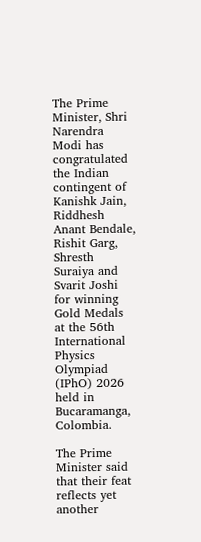The Prime Minister, Shri Narendra Modi has congratulated the Indian contingent of Kanishk Jain, Riddhesh Anant Bendale, Rishit Garg, Shresth Suraiya and Svarit Joshi for winning Gold Medals at the 56th International Physics Olympiad (IPhO) 2026 held in Bucaramanga, Colombia.

The Prime Minister said that their feat reflects yet another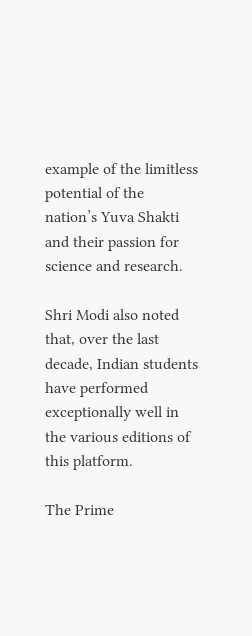example of the limitless potential of the nation’s Yuva Shakti and their passion for science and research.

Shri Modi also noted that, over the last decade, Indian students have performed exceptionally well in the various editions of this platform.

The Prime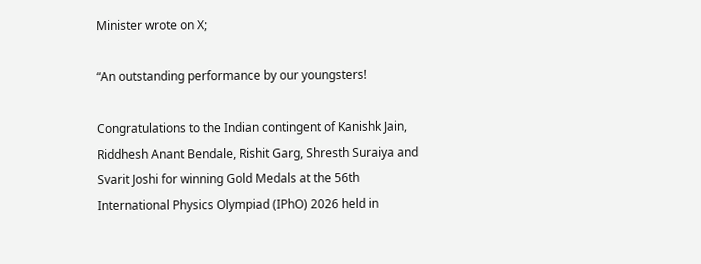Minister wrote on X;

“An outstanding performance by our youngsters!

Congratulations to the Indian contingent of Kanishk Jain, Riddhesh Anant Bendale, Rishit Garg, Shresth Suraiya and Svarit Joshi for winning Gold Medals at the 56th International Physics Olympiad (IPhO) 2026 held in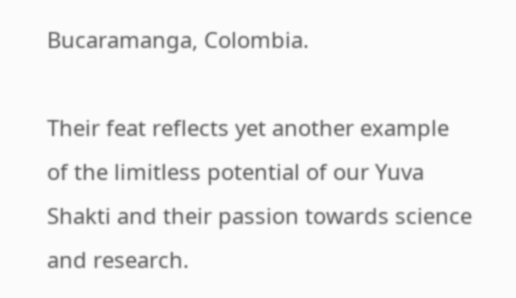Bucaramanga, Colombia.

Their feat reflects yet another example of the limitless potential of our Yuva Shakti and their passion towards science and research.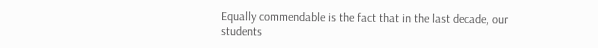Equally commendable is the fact that in the last decade, our students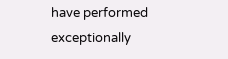have performed exceptionally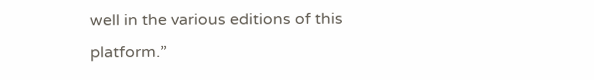well in the various editions of this platform.”